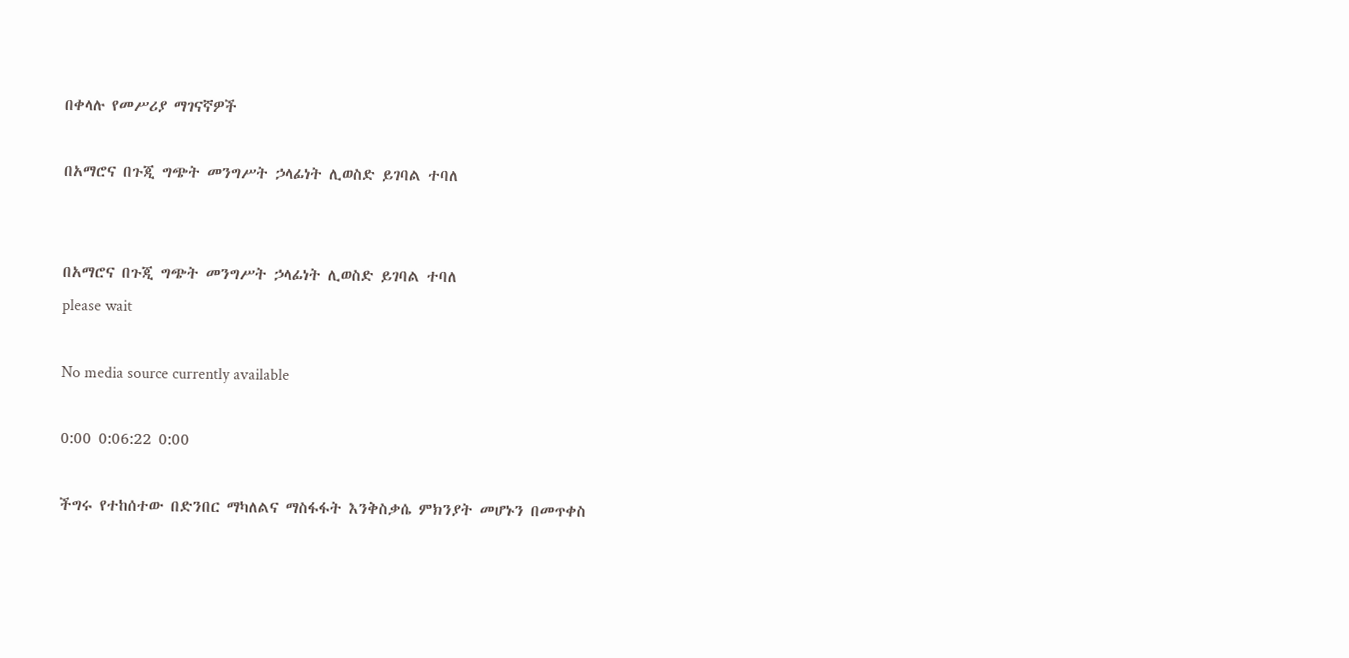በቀላሉ የመሥሪያ ማገናኛዎች

በአማሮና በጉጂ ግጭት መንግሥት ኃላፊነት ሊወስድ ይገባል ተባለ


በአማሮና በጉጂ ግጭት መንግሥት ኃላፊነት ሊወስድ ይገባል ተባለ
please wait

No media source currently available

0:00 0:06:22 0:00

ችግሩ የተከሰተው በድንበር ማካለልና ማስፋፋት እንቅስቃሴ ምክንያት መሆኑን በመጥቀስ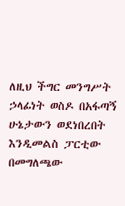ለዚህ ችግር መንግሥት ኃላፊነት ወስዶ በአፋጣኝ ሁኔታውን ወደነበረበት እንዲመልስ ፓርቲው በመግለጫው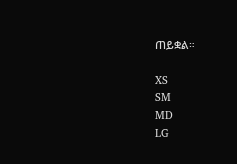ጠይቋል።

XS
SM
MD
LG